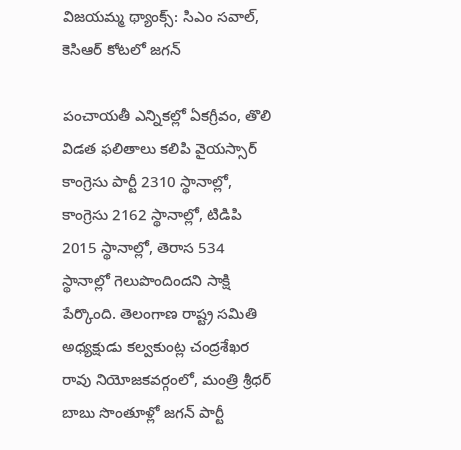విజయమ్మ థ్యాంక్స్: సిఎం సవాల్, కెసిఆర్ కోటలో జగన్

పంచాయతీ ఎన్నికల్లో ఏకగ్రీవం, తొలి విడత ఫలితాలు కలిపి వైయస్సార్ కాంగ్రెసు పార్టీ 2310 స్థానాల్లో, కాంగ్రెసు 2162 స్థానాల్లో, టిడిపి 2015 స్థానాల్లో, తెరాస 534 స్థానాల్లో గెలుపొందిందని సాక్షి పేర్కొంది. తెలంగాణ రాష్ట్ర సమితి అధ్యక్షుడు కల్వకుంట్ల చంద్రశేఖర రావు నియోజకవర్గంలో, మంత్రి శ్రీధర్ బాబు సొంతూళ్లో జగన్ పార్టీ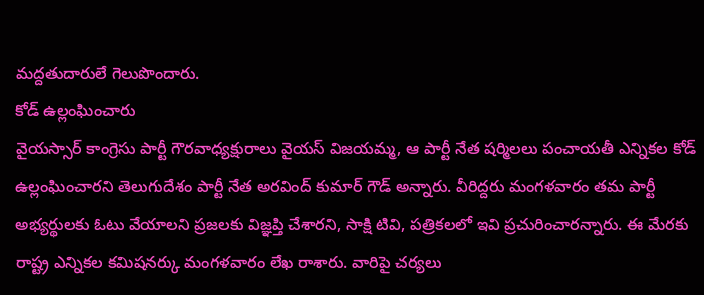మద్దతుదారులే గెలుపొందారు.
కోడ్ ఉల్లంఘించారు
వైయస్సార్ కాంగ్రెసు పార్టీ గౌరవాధ్యక్షురాలు వైయస్ విజయమ్మ, ఆ పార్టీ నేత షర్మిలలు పంచాయతీ ఎన్నికల కోడ్ ఉల్లంఘించారని తెలుగుదేశం పార్టీ నేత అరవింద్ కుమార్ గౌడ్ అన్నారు. వీరిద్దరు మంగళవారం తమ పార్టీ అభ్యర్థులకు ఓటు వేయాలని ప్రజలకు విజ్ఞప్తి చేశారని, సాక్షి టివి, పత్రికలలో ఇవి ప్రచురించారన్నారు. ఈ మేరకు రాష్ట్ర ఎన్నికల కమిషనర్కు మంగళవారం లేఖ రాశారు. వారిపై చర్యలు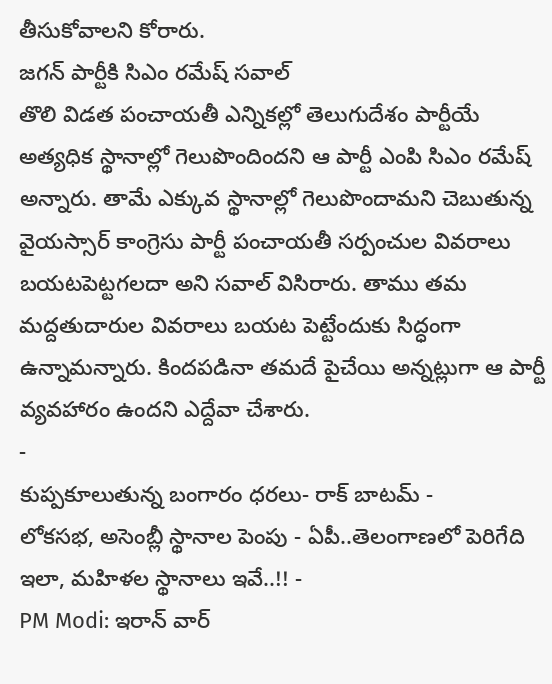తీసుకోవాలని కోరారు.
జగన్ పార్టీకి సిఎం రమేష్ సవాల్
తొలి విడత పంచాయతీ ఎన్నికల్లో తెలుగుదేశం పార్టీయే అత్యధిక స్థానాల్లో గెలుపొందిందని ఆ పార్టీ ఎంపి సిఎం రమేష్ అన్నారు. తామే ఎక్కువ స్థానాల్లో గెలుపొందామని చెబుతున్న వైయస్సార్ కాంగ్రెసు పార్టీ పంచాయతీ సర్పంచుల వివరాలు బయటపెట్టగలదా అని సవాల్ విసిరారు. తాము తమ మద్దతుదారుల వివరాలు బయట పెట్టేందుకు సిద్ధంగా ఉన్నామన్నారు. కిందపడినా తమదే పైచేయి అన్నట్లుగా ఆ పార్టీ వ్యవహారం ఉందని ఎద్దేవా చేశారు.
-
కుప్పకూలుతున్న బంగారం ధరలు- రాక్ బాటమ్ -
లోకసభ, అసెంబ్లీ స్థానాల పెంపు - ఏపీ..తెలంగాణలో పెరిగేది ఇలా, మహిళల స్థానాలు ఇవే..!! -
PM Modi: ఇరాన్ వార్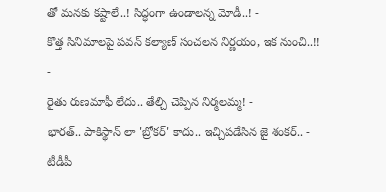తో మనకు కష్టాలే..! సిద్ధంగా ఉండాలన్న మోడీ..! -
కొత్త సినిమాలపై పవన్ కల్యాణ్ సంచలన నిర్ణయం, ఇక నుంచి..!! -
రైతు రుణమాఫీ లేదు.. తేల్చి చెప్పిన నిర్మలమ్మ! -
భారత్.. పాకిస్థాన్ లా 'బ్రోకర్' కాదు.. ఇచ్చిపడేసిన జై శంకర్.. -
టీడీపీ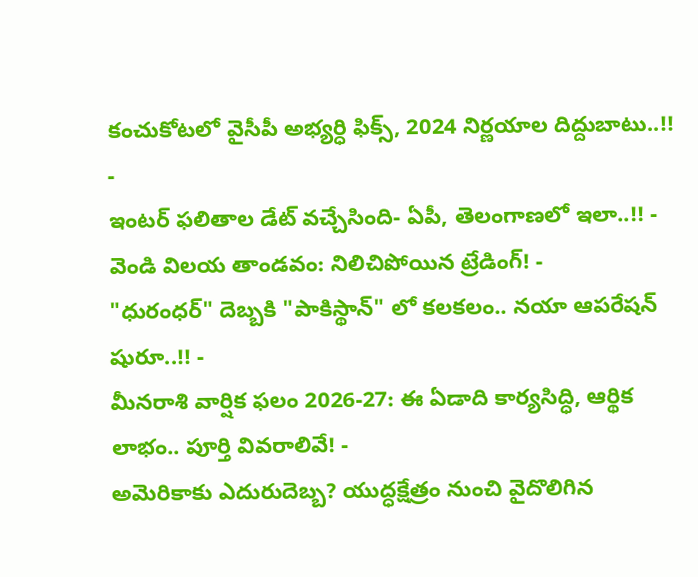కంచుకోటలో వైసీపీ అభ్యర్ధి ఫిక్స్, 2024 నిర్ణయాల దిద్దుబాటు..!! -
ఇంటర్ ఫలితాల డేట్ వచ్చేసింది- ఏపీ, తెలంగాణలో ఇలా..!! -
వెండి విలయ తాండవం: నిలిచిపోయిన ట్రేడింగ్! -
"ధురంధర్" దెబ్బకి "పాకిస్థాన్" లో కలకలం.. నయా ఆపరేషన్ షురూ..!! -
మీనరాశి వార్షిక ఫలం 2026-27: ఈ ఏడాది కార్యసిద్ధి, ఆర్థిక లాభం.. పూర్తి వివరాలివే! -
అమెరికాకు ఎదురుదెబ్బ? యుద్ధక్షేత్రం నుంచి వైదొలిగిన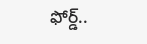ఫోర్డ్..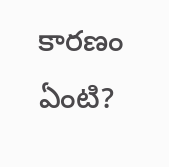కారణం ఏంటి?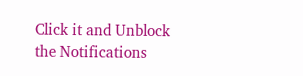Click it and Unblock the Notifications